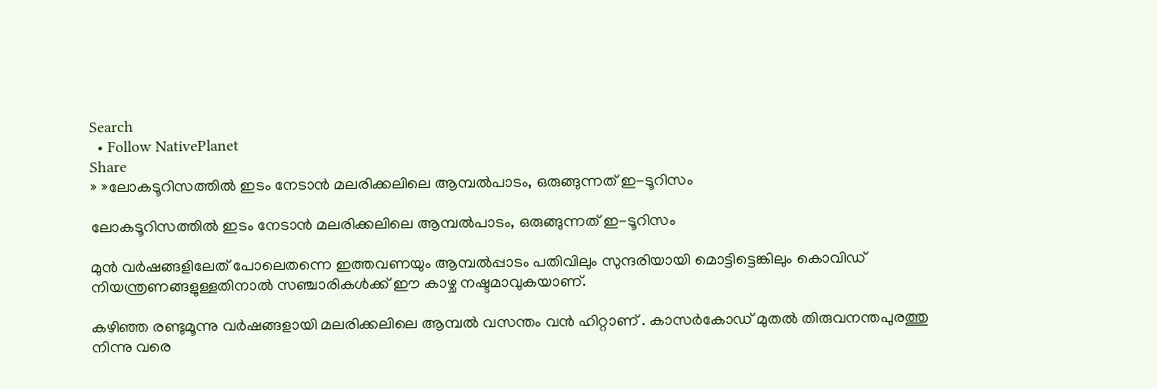Search
  • Follow NativePlanet
Share
» »ലോകടൂറിസത്തില്‍ ഇടം നേടാന്‍ മലരിക്കലിലെ ആമ്പല്‍പാടം, ഒരുങ്ങുന്നത് ഇ-ടൂറിസം

ലോകടൂറിസത്തില്‍ ഇടം നേടാന്‍ മലരിക്കലിലെ ആമ്പല്‍പാടം, ഒരുങ്ങുന്നത് ഇ-ടൂറിസം

മുന്‍ വര്‍ഷങ്ങളിലേത് പോലെതന്നെ ഇത്തവണയും ആമ്പല്‍പ്പാടം പതിവിലും സുന്ദരിയായി മൊട്ടിട്ടെങ്കിലും കൊവിഡ് നിയന്ത്രണങ്ങളുള്ളതിനാല്‍ സഞ്ചാരികള്‍ക്ക് ഈ കാഴ്ച നഷ്ടമാവുകയാണ്.

കഴിഞ്ഞ രണ്ടുമൂന്നു വര്‍ഷങ്ങളായി മലരിക്കലിലെ ആമ്പല്‍ വസന്തം വന്‍ ഹിറ്റാണ് . കാസര്‍കോഡ് മുതല്‍ തിരുവനന്തപുരത്തു നിന്നു വരെ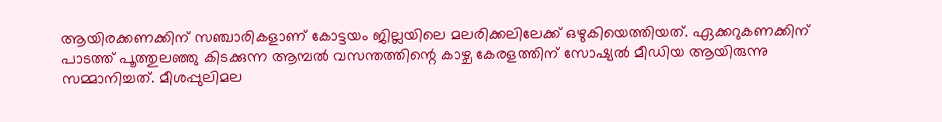ആയിരക്കണക്കിന് സഞ്ചാരികളാണ് കോട്ടയം ജില്ലയിലെ മലരിക്കലിലേക്ക് ഒഴുകിയെത്തിയത്. ഏക്കറുകണക്കിന് പാടത്ത് പൂത്തുലഞ്ഞു കിടക്കുന്ന ആമ്പല്‍ വസന്തത്തിന്റെ കാഴ്ച കേരളത്തിന് സോഷ്യല്‍ മീഡിയ ആയിരുന്നു സമ്മാനിച്ചത്. മീശപ്പുലിമല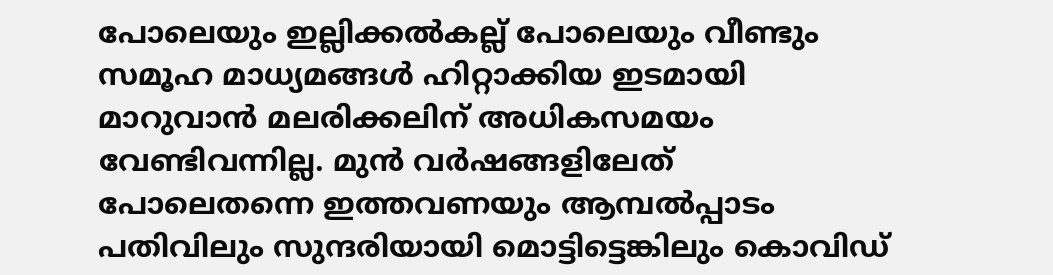പോലെയും ഇല്ലിക്കല്‍കല്ല് പോലെയും വീണ്ടും സമൂഹ മാധ്യമങ്ങള്‍ ഹിറ്റാക്കിയ ഇടമായി മാറുവാന്‍ മലരിക്കലിന് അധികസമയം വേണ്ടിവന്നില്ല. മുന്‍ വര്‍ഷങ്ങളിലേത് പോലെതന്നെ ഇത്തവണയും ആമ്പല്‍പ്പാടം പതിവിലും സുന്ദരിയായി മൊട്ടിട്ടെങ്കിലും കൊവിഡ്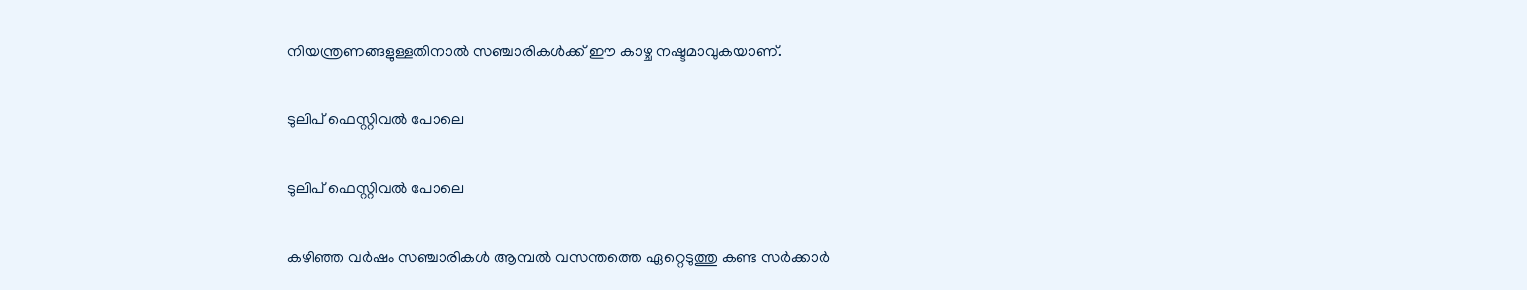നിയന്ത്രണങ്ങളുള്ളതിനാല്‍ സഞ്ചാരികള്‍ക്ക് ഈ കാഴ്ച നഷ്ടമാവുകയാണ്.

ടുലിപ് ഫെസ്റ്റിവല്‍ പോലെ

ടുലിപ് ഫെസ്റ്റിവല്‍ പോലെ

കഴിഞ്ഞ വര്‍ഷം സഞ്ചാരികള്‍ ആമ്പല്‍ വസന്തത്തെ ഏറ്റെടുത്തു കണ്ട സര്‍ക്കാര്‍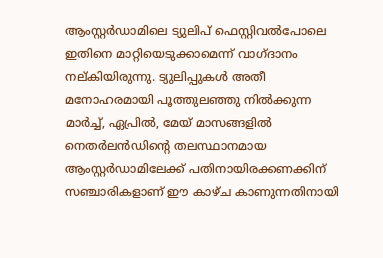ആംസ്റ്റര്‍ഡാമിലെ ട്യുലിപ് ഫെസ്റ്റിവല്‍പോലെ ഇതിനെ മാറ്റിയെടുക്കാമെന്ന് വാഗ്ദാനം നല്കിയിരുന്നു. ട്യുലിപ്പുകള്‍ അതീ മനോഹരമായി പൂത്തുലഞ്ഞു നില്‍ക്കുന്ന മാര്‍ച്ച്, ഏപ്രില്‍, മേയ് മാസങ്ങളില്‍ നെതര്‍ലന്‍ഡിന്‍റെ തലസ്ഥാനമായ ആംസ്റ്റര്‍ഡാമിലേക്ക് പതിനായിരക്കണക്കിന് സഞ്ചാരികളാണ് ഈ കാഴ്ച കാണുന്നതിനായി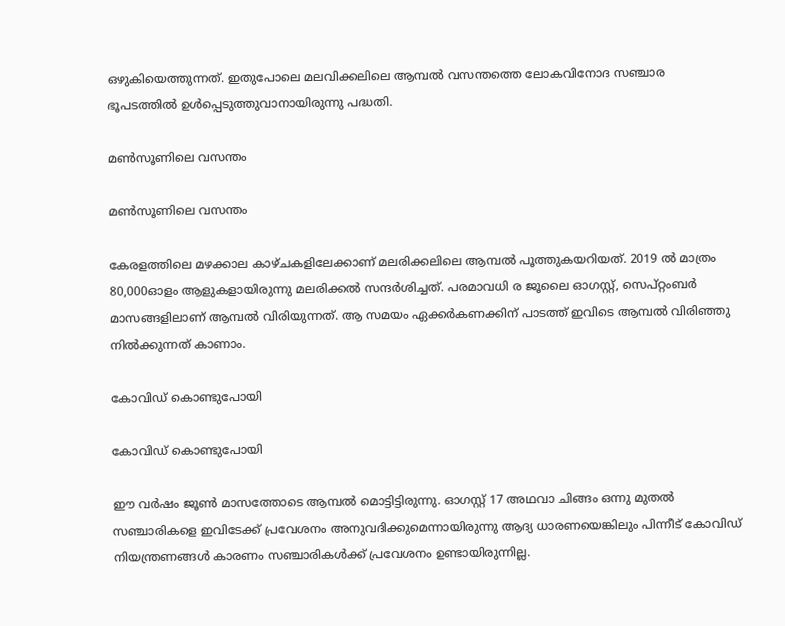ഒഴുകിയെത്തുന്നത്. ഇതുപോലെ മലവിക്കലിലെ ആമ്പല്‍ വസന്തത്തെ ലോകവിനോദ സ‍ഞ്ചാര ഭൂപടത്തില്‍ ഉള്‍പ്പെടുത്തുവാനായിരുന്നു പദ്ധതി.

മണ്‍സൂണിലെ വസന്തം

മണ്‍സൂണിലെ വസന്തം

കേരളത്തിലെ മഴക്കാല കാഴ്ചകളിലേക്കാണ് മലരിക്കലിലെ ആമ്പല്‍ പൂത്തുകയറിയത്. 2019 ല്‍ മാത്രം 80,000ഓളം ആളുകളായിരുന്നു മലരിക്കല്‍ സന്ദര്‍ശിച്ചത്. പരമാവധി ര ജൂലൈ ഓഗസ്റ്റ്, സെപ്റ്റംബര്‍ മാസങ്ങളിലാണ് ആമ്പല്‍ വിരിയുന്നത്. ആ സമയം ഏക്കര്‍കണക്കിന് പാടത്ത് ഇവിടെ ആമ്പല്‍ വിരിഞ്ഞു നില്‍ക്കുന്നത് കാണാം.

കോവിഡ് കൊണ്ടുപോയി

കോവിഡ് കൊണ്ടുപോയി

ഈ വര്‍ഷം ജൂണ്‍ മാസത്തോടെ ആമ്പല്‍ മൊട്ടിട്ടിരുന്നു. ഓഗസ്റ്റ് 17 അഥവാ ചിങ്ങം ഒന്നു മുതല്‍ സഞ്ചാരികളെ ഇവിടേക്ക് പ്രവേശനം അനുവദിക്കുമെന്നായിരുന്നു ആദ്യ ധാരണയെങ്കിലും പിന്നീട് കോവിഡ് നിയന്ത്രണങ്ങള്‍ കാരണം സ‍ഞ്ചാരികള്‍ക്ക് പ്രവേശനം ഉണ്ടായിരുന്നില്ല.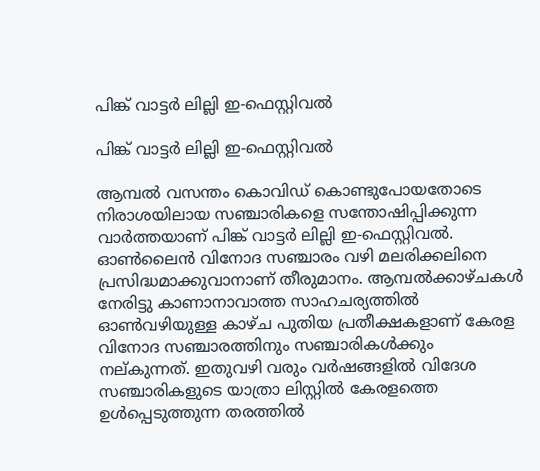പിങ്ക് വാട്ടര്‍ ലില്ലി ഇ-ഫെസ്റ്റിവല്‍

പിങ്ക് വാട്ടര്‍ ലില്ലി ഇ-ഫെസ്റ്റിവല്‍

ആമ്പല്‍ വസന്തം കൊവിഡ് കൊണ്ടുപോയതോടെ നിരാശയിലായ സഞ്ചാരികളെ സന്തോഷിപ്പിക്കുന്ന വാര്‍ത്തയാണ് പിങ്ക് വാട്ടര്‍ ലില്ലി ഇ-ഫെസ്റ്റിവല്‍. ഓണ്‍ലൈന്‍ വിനോദ സഞ്ചാരം വഴി മലരിക്കലിനെ പ്രസിദ്ധമാക്കുവാനാണ് തീരുമാനം. ആമ്പല്‍ക്കാഴ്ചകള്‍ നേരിട്ടു കാണാനാവാത്ത സാഹചര്യത്തില്‍ ഓണ്‍വഴിയുള്ള കാഴ്ച പുതിയ പ്രതീക്ഷകളാണ് കേരള വിനോദ സഞ്ചാരത്തിനും സഞ്ചാരികള്‍ക്കും നല്കുന്നത്. ഇതുവഴി വരും വര്‍ഷങ്ങളില്‍ വിദേശ സഞ്ചാരികളുടെ യാത്രാ ലിസ്റ്റില്‍ കേരളത്തെ ഉള്‍പ്പെടുത്തുന്ന തരത്തില്‍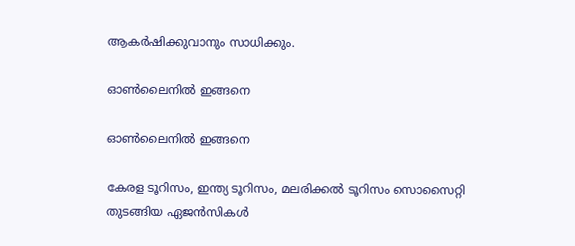ആകര്‍ഷിക്കുവാനും സാധിക്കും.

ഓണ്‍ലൈനില്‍ ഇങ്ങനെ

ഓണ്‍ലൈനില്‍ ഇങ്ങനെ

കേരള ടൂറിസം, ഇന്ത്യ ടൂറിസം, മലരിക്കൽ ടൂറിസം സൊസൈറ്റി തുടങ്ങിയ ഏജൻസികൾ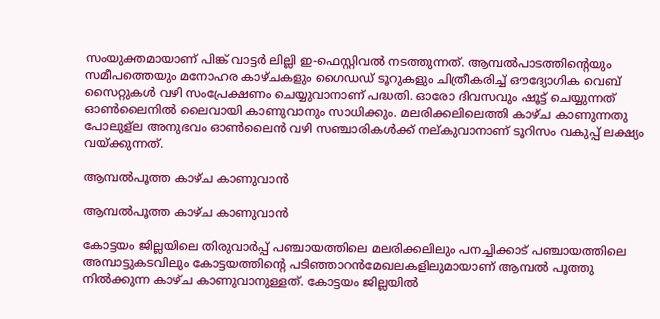സംയുക്തമായാണ് പിങ്ക് വാട്ടര്‍ ലില്ലി ഇ-ഫെസ്റ്റിവല്‍ നടത്തുന്നത്. ആമ്പല്‍പാടത്തിന്റെയും സമീപത്തെയും മനോഹര കാഴ്ചകളും ഗൈഡഡ് ടൂറുകളും ചിത്രീകരിച്ച് ഔദ്യോഗിക വെബ് സൈറ്റുകള്‍ വഴി സംപ്രേക്ഷണം ചെയ്യുവാനാണ് പദ്ധതി. ഓരോ ദിവസവും ഷൂട്ട് ചെയ്യുന്നത് ഓണ്‍ലൈനില്‍ ലൈവായി കാണുവാനും സാധിക്കും. മലരിക്കലിലെത്തി കാഴ്ച കാണുന്നതു പോലുള്ല അനുഭവം ഓണ്‍ലൈന്‍ വഴി സഞ്ചാരികള്‍ക്ക് നല്കുവാനാണ് ടൂറിസം വകുപ്പ് ലക്ഷ്യം വയ്ക്കുന്നത്.

ആമ്പല്‍പൂത്ത കാഴ്ച കാണുവാന്‍

ആമ്പല്‍പൂത്ത കാഴ്ച കാണുവാന്‍

കോട്ടയം ജില്ലയിലെ തിരുവാർപ്പ് പഞ്ചായത്തിലെ മലരിക്കലിലും പനച്ചിക്കാട് പഞ്ചായത്തിലെ അമ്പാട്ടുകടവിലും കോട്ടയത്തിന്റെ പടിഞ്ഞാറൻമേഖലകളിലുമായാണ് ആമ്പല്‍ പൂത്തു നില്‍ക്കുന്ന കാഴ്ച കാണുവാനുള്ളത്. കോട്ടയം ജില്ലയിൽ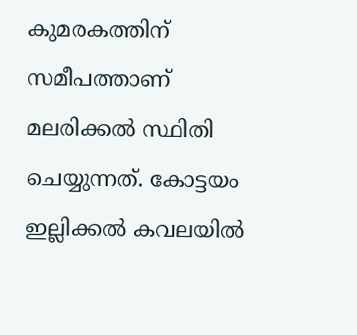കുമരകത്തിന് സമീപത്താണ് മലരിക്കൽ സ്ഥിതി ചെയ്യുന്നത്. കോട്ടയം ഇല്ലിക്കൽ കവലയിൽ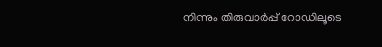നിന്നും തിരുവാർപ്പ് റോഡിലൂടെ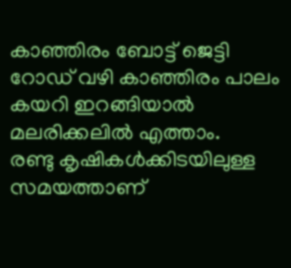കാഞ്ഞിരം ബോട്ട് ജെട്ടി റോഡ് വഴി കാഞ്ഞിരം പാലം കയറി ഇറങ്ങിയാൽ മലരിക്കലിൽ എത്താം.
രണ്ടു കൃഷികൾക്കിടയിലുള്ള സമയത്താണ്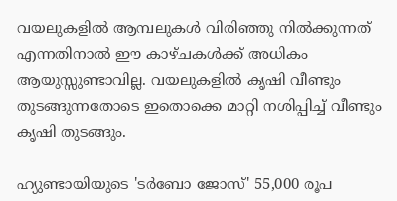വയലുകളിൽ ആമ്പലുകൾ വിരിഞ്ഞു നിൽക്കുന്നത് എന്നതിനാൽ ഈ കാഴ്ചകൾക്ക് അധികം ആയുസ്സുണ്ടാവില്ല. വയലുകളിൽ കൃഷി വീണ്ടും തുടങ്ങുന്നതോടെ ഇതൊക്കെ മാറ്റി നശിപ്പിച്ച് വീണ്ടും കൃഷി തുടങ്ങും.

ഹ്യുണ്ടായിയുടെ 'ടർബോ ജോസ്' 55,000 രൂപ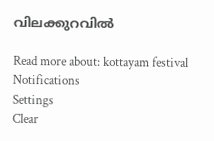വിലക്കുറവിൽ

Read more about: kottayam festival
Notifications
Settings
Clear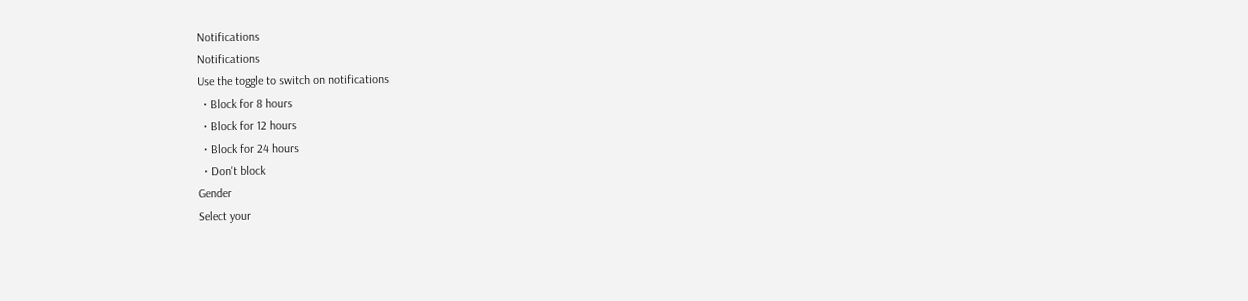Notifications
Notifications
Use the toggle to switch on notifications
  • Block for 8 hours
  • Block for 12 hours
  • Block for 24 hours
  • Don't block
Gender
Select your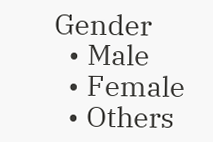Gender
  • Male
  • Female
  • Others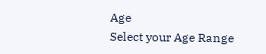Age
Select your Age Range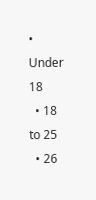• Under 18
  • 18 to 25
  • 26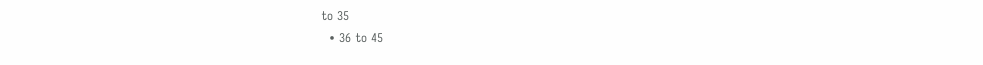to 35
  • 36 to 45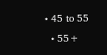• 45 to 55
  • 55+